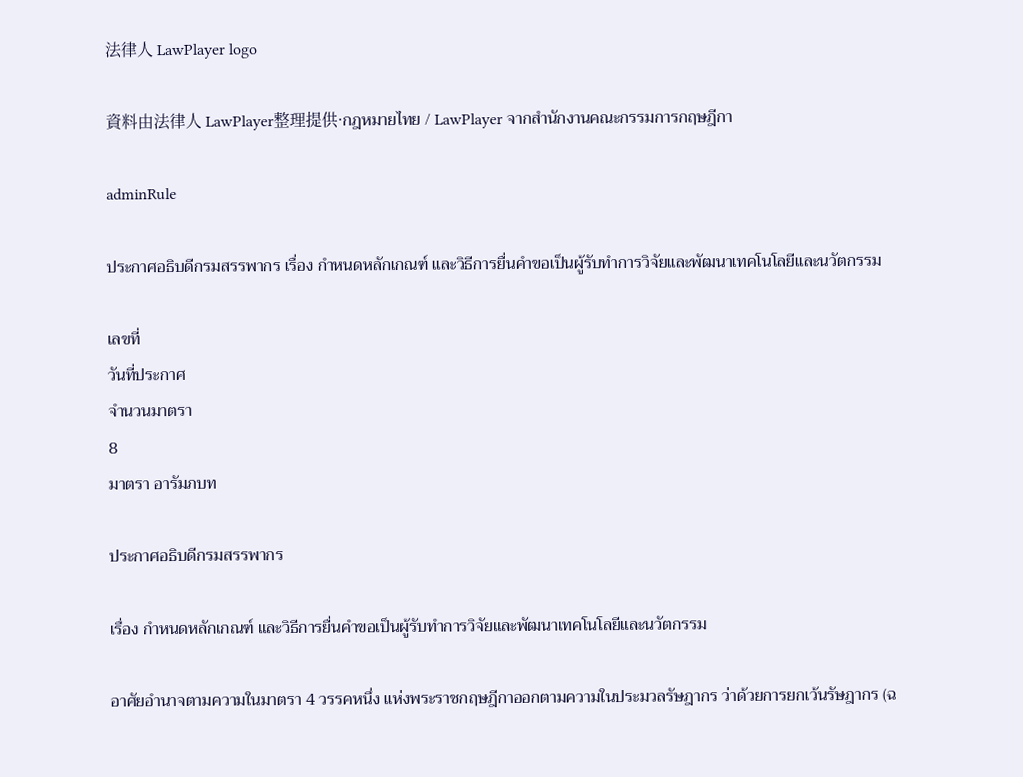法律人 LawPlayer logo

資料由法律人 LawPlayer整理提供·กฎหมายไทย / LawPlayer จากสำนักงานคณะกรรมการกฤษฎีกา

adminRule

ประกาศอธิบดีกรมสรรพากร เรื่อง กำหนดหลักเกณฑ์ และวิธีการยื่นคำขอเป็นผู้รับทำการวิจัยและพัฒนาเทคโนโลยีและนวัตกรรม

เลขที่
วันที่ประกาศ
จำนวนมาตรา
8
มาตรา อารัมภบท

ประกาศอธิบดีกรมสรรพากร

เรื่อง กําหนดหลักเกณฑ์ และวิธีการยื่นคําขอเป็นผู้รับทําการวิจัยและพัฒนาเทคโนโลยีและนวัตกรรม

อาศัยอํานาจตามความในมาตรา 4 วรรคหนึ่ง แห่งพระราชกฤษฎีกาออกตามความในประมวลรัษฎากร ว่าด้วยการยกเว้นรัษฎากร (ฉ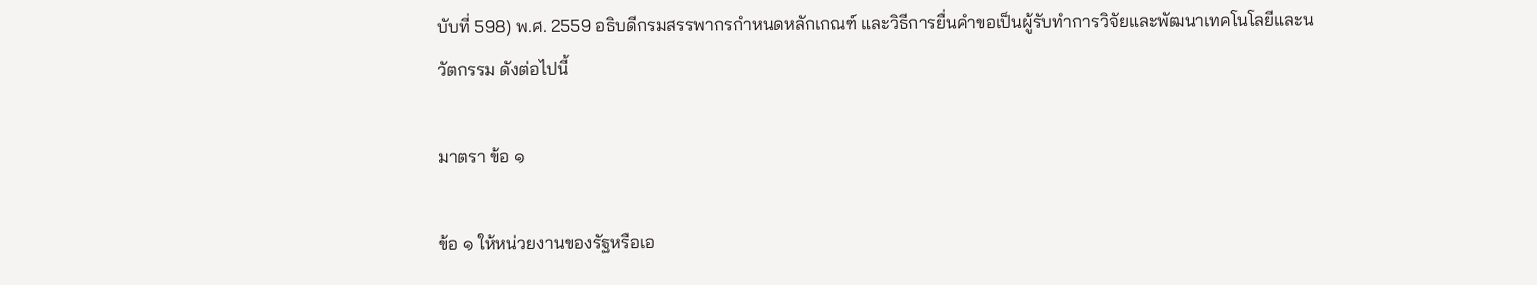บับที่ 598) พ.ศ. 2559 อธิบดีกรมสรรพากรกําหนดหลักเกณฑ์ และวิธีการยื่นคําขอเป็นผู้รับทําการวิจัยและพัฒนาเทคโนโลยีและนวัตกรรม ดังต่อไปนี้

มาตรา ข้อ ๑

ข้อ ๑ ให้หน่วยงานของรัฐหรือเอ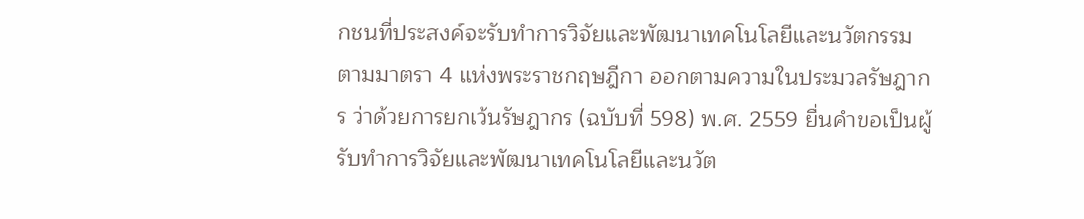กชนที่ประสงค์จะรับทําการวิจัยและพัฒนาเทคโนโลยีและนวัตกรรม ตามมาตรา 4 แห่งพระราชกฤษฎีกา ออกตามความในประมวลรัษฎากร ว่าด้วยการยกเว้นรัษฎากร (ฉบับที่ 598) พ.ศ. 2559 ยื่นคําขอเป็นผู้รับทําการวิจัยและพัฒนาเทคโนโลยีและนวัต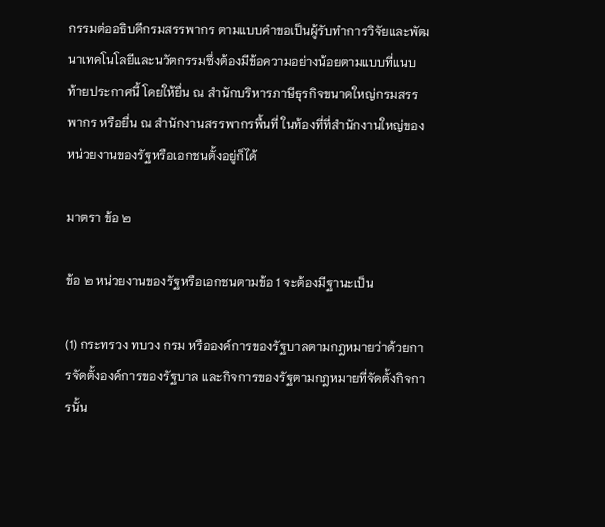กรรมต่ออธิบดีกรมสรรพากร ตามแบบคําขอเป็นผู้รับทําการวิจัยและพัฒนาเทคโนโลยีและนวัตกรรมซึ่งต้องมีข้อความอย่างน้อยตามแบบที่แนบท้ายประกาศนี้ โดยให้ยื่น ณ สํานักบริหารภาษีธุรกิจขนาดใหญ่กรมสรรพากร หรือยื่น ณ สํานักงานสรรพากรพื้นที่ ในท้องที่ที่สํานักงานใหญ่ของหน่วยงานของรัฐหรือเอกชนตั้งอยู่ก็ได้

มาตรา ข้อ ๒

ข้อ ๒ หน่วยงานของรัฐหรือเอกชนตามข้อ 1 จะต้องมีฐานะเป็น

(1) กระทรวง ทบวง กรม หรือองค์การของรัฐบาลตามกฎหมายว่าด้วยการจัดตั้งองค์การของรัฐบาล และกิจการของรัฐตามกฎหมายที่จัดตั้งกิจการนั้น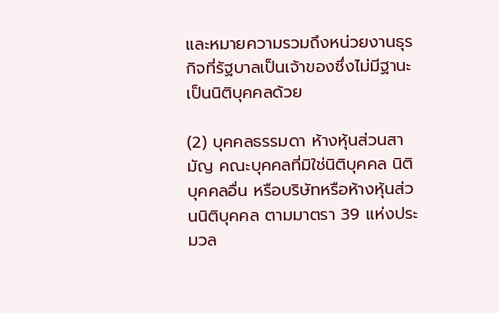และหมายความรวมถึงหน่วยงานธุรกิจที่รัฐบาลเป็นเจ้าของซึ่งไม่มีฐานะเป็นนิติบุคคลด้วย

(2) บุคคลธรรมดา ห้างหุ้นส่วนสามัญ คณะบุคคลที่มิใช่นิติบุคคล นิติบุคคลอื่น หรือบริษัทหรือห้างหุ้นส่วนนิติบุคคล ตามมาตรา 39 แห่งประมวล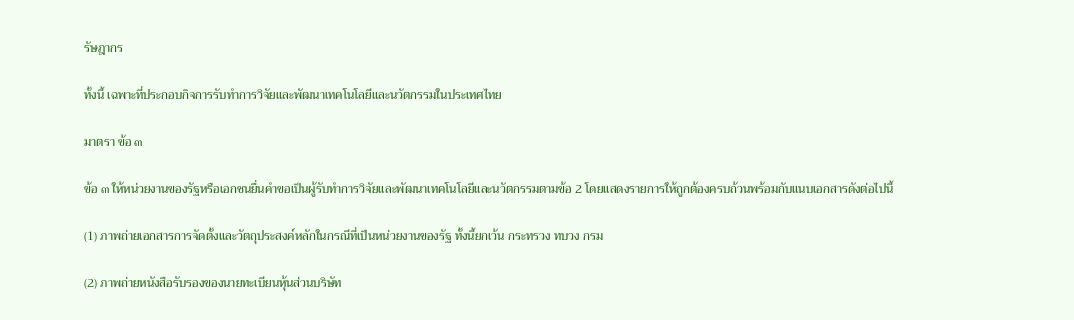รัษฎากร

ทั้งนี้ เฉพาะที่ประกอบกิจการรับทําการวิจัยและพัฒนาเทคโนโลยีและนวัตกรรมในประเทศไทย

มาตรา ข้อ ๓

ข้อ ๓ ให้หน่วยงานของรัฐหรือเอกชนยื่นคําขอเป็นผู้รับทําการวิจัยและพัฒนาเทคโนโลยีและนวัตกรรมตามข้อ 2 โดยแสดงรายการให้ถูกต้องครบถ้วนพร้อมกับแนบเอกสารดังต่อไปนี้

(1) ภาพถ่ายเอกสารการจัดตั้งและวัตถุประสงค์หลักในกรณีที่เป็นหน่วยงานของรัฐ ทั้งนี้ยกเว้น กระทรวง ทบวง กรม

(2) ภาพถ่ายหนังสือรับรองของนายทะเบียนหุ้นส่วนบริษัท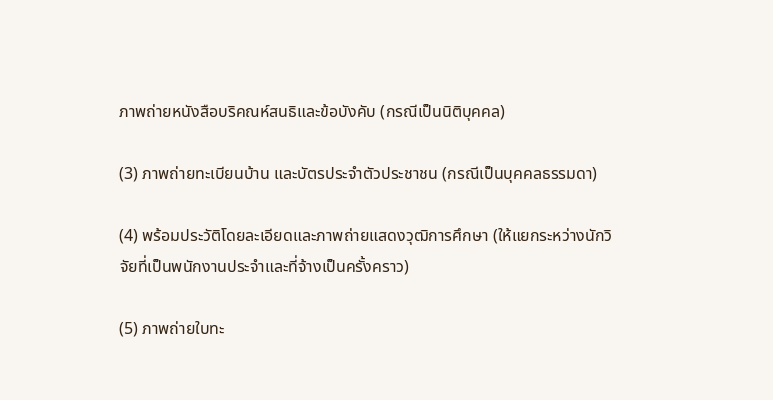ภาพถ่ายหนังสือบริคณห์สนธิและข้อบังคับ (กรณีเป็นนิติบุคคล)

(3) ภาพถ่ายทะเบียนบ้าน และบัตรประจําตัวประชาชน (กรณีเป็นบุคคลธรรมดา)

(4) พร้อมประวัติโดยละเอียดและภาพถ่ายแสดงวุฒิการศึกษา (ให้แยกระหว่างนักวิจัยที่เป็นพนักงานประจําและที่จ้างเป็นครั้งคราว)

(5) ภาพถ่ายใบทะ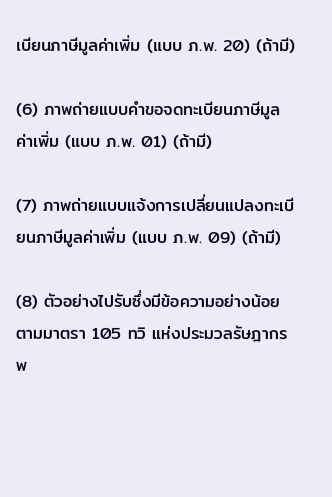เบียนภาษีมูลค่าเพิ่ม (แบบ ภ.พ. 20) (ถ้ามี)

(6) ภาพถ่ายแบบคําขอจดทะเบียนภาษีมูลค่าเพิ่ม (แบบ ภ.พ. 01) (ถ้ามี)

(7) ภาพถ่ายแบบแจ้งการเปลี่ยนแปลงทะเบียนภาษีมูลค่าเพิ่ม (แบบ ภ.พ. 09) (ถ้ามี)

(8) ตัวอย่างไปรับซึ่งมีข้อความอย่างน้อยตามมาตรา 105 ทวิ แห่งประมวลรัษฎากร พ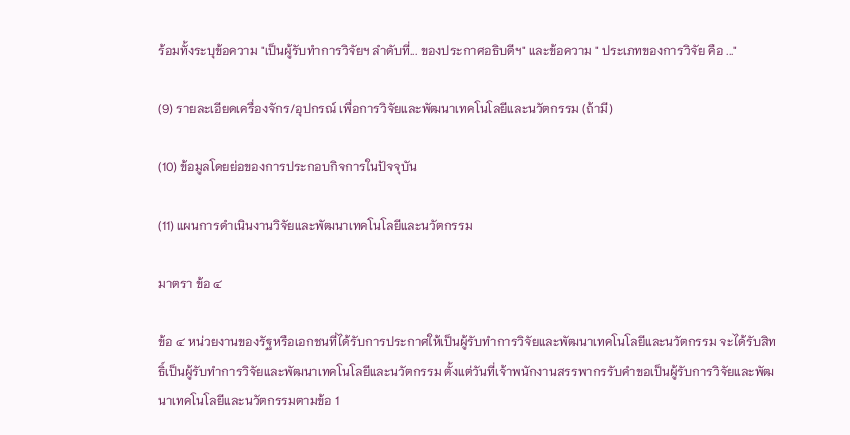ร้อมทั้งระบุข้อความ "เป็นผู้รับทําการวิจัยฯ ลําดับที่... ของประกาศอธิบดีฯ" และข้อความ " ประเภทของการวิจัย คือ ..."

(9) รายละเอียดเครื่องจักร/อุปกรณ์ เพื่อการวิจัยและพัฒนาเทคโนโลยีและนวัตกรรม (ถ้ามี)

(10) ข้อมูลโดยย่อของการประกอบกิจการในปัจจุบัน

(11) แผนการดําเนินงานวิจัยและพัฒนาเทคโนโลยีและนวัตกรรม

มาตรา ข้อ ๔

ข้อ ๔ หน่วยงานของรัฐหรือเอกชนที่ได้รับการประกาศให้เป็นผู้รับทําการวิจัยและพัฒนาเทคโนโลยีและนวัตกรรม จะได้รับสิทธิ์เป็นผู้รับทําการวิจัยและพัฒนาเทคโนโลยีและนวัตกรรม ตั้งแต่วันที่เจ้าพนักงานสรรพากรรับคําขอเป็นผู้รับการวิจัยและพัฒนาเทคโนโลยีและนวัตกรรมตามข้อ 1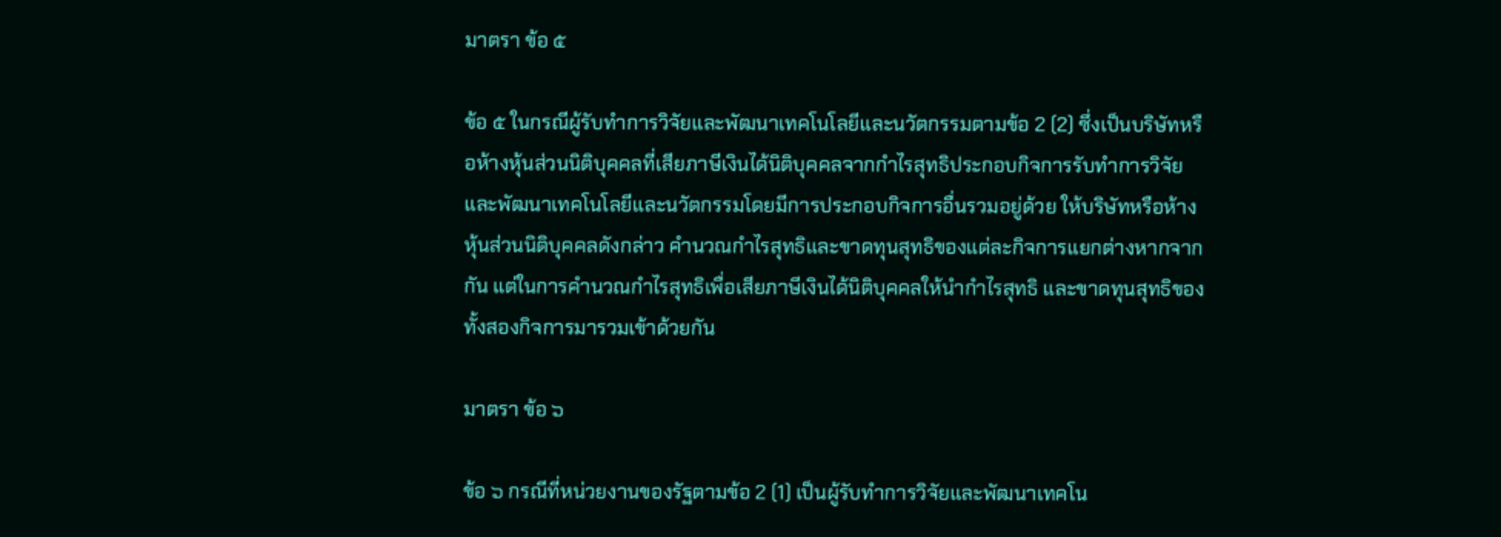มาตรา ข้อ ๕

ข้อ ๕ ในกรณีผู้รับทําการวิจัยและพัฒนาเทคโนโลยีและนวัตกรรมตามข้อ 2 (2) ซึ่งเป็นบริษัทหรือห้างหุ้นส่วนนิติบุคคลที่เสียภาษีเงินได้นิติบุคคลจากกําไรสุทธิประกอบกิจการรับทําการวิจัยและพัฒนาเทคโนโลยีและนวัตกรรมโดยมีการประกอบกิจการอื่นรวมอยู่ด้วย ให้บริษัทหรือห้างหุ้นส่วนนิติบุคคลดังกล่าว คํานวณกําไรสุทธิและขาดทุนสุทธิของแต่ละกิจการแยกต่างหากจากกัน แต่ในการคํานวณกําไรสุทธิเพื่อเสียภาษีเงินได้นิติบุคคลให้นํากําไรสุทธิ และขาดทุนสุทธิของทั้งสองกิจการมารวมเข้าด้วยกัน

มาตรา ข้อ ๖

ข้อ ๖ กรณีที่หน่วยงานของรัฐตามข้อ 2 (1) เป็นผู้รับทําการวิจัยและพัฒนาเทคโน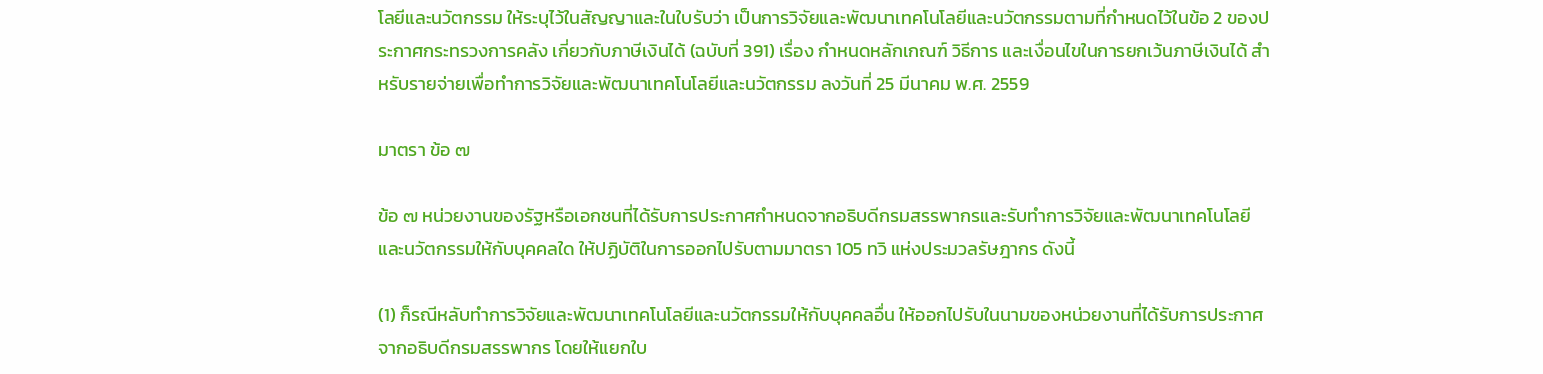โลยีและนวัตกรรม ให้ระบุไว้ในสัญญาและในใบรับว่า เป็นการวิจัยและพัฒนาเทคโนโลยีและนวัตกรรมตามที่กําหนดไว้ในข้อ 2 ของประกาศกระทรวงการคลัง เกี่ยวกับภาษีเงินได้ (ฉบับที่ 391) เรื่อง กําหนดหลักเกณฑ์ วิธีการ และเงื่อนไขในการยกเว้นภาษีเงินได้ สําหรับรายจ่ายเพื่อทําการวิจัยและพัฒนาเทคโนโลยีและนวัตกรรม ลงวันที่ 25 มีนาคม พ.ศ. 2559

มาตรา ข้อ ๗

ข้อ ๗ หน่วยงานของรัฐหรือเอกชนที่ได้รับการประกาศกําหนดจากอธิบดีกรมสรรพากรและรับทําการวิจัยและพัฒนาเทคโนโลยีและนวัตกรรมให้กับบุคคลใด ให้ปฏิบัติในการออกไปรับตามมาตรา 105 ทวิ แห่งประมวลรัษฎากร ดังนี้

(1) ก็รณีหลับทําการวิจัยและพัฒนาเทคโนโลยีและนวัตกรรมให้กับบุคคลอื่น ให้ออกไปรับในนามของหน่วยงานที่ได้รับการประกาศจากอธิบดีกรมสรรพากร โดยให้แยกใบ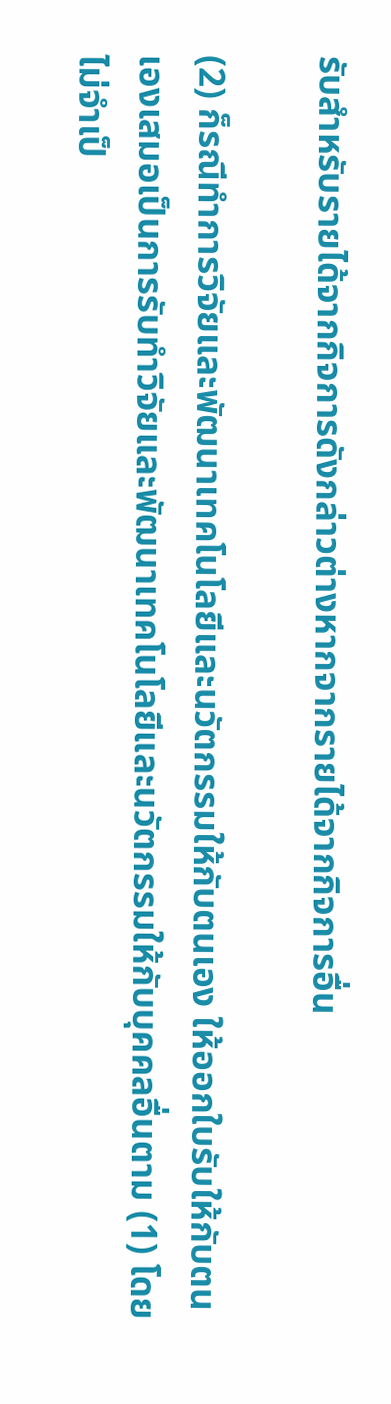รับสําหรับรายได้จากกิจการดังกล่าวต่างหากจากรายได้จากกิจการอื่น

(2) ก็รณีทําการวิจัยและพัฒนาเทคโนโลยีและนวัตกรรมให้กับตนเอง ให้ออกใบรับให้กับตนเองเสมอเป็นการรับทําวิจัยและพัฒนาเทคโนโลยีและนวัตกรรมให้กับบุคคลอื่นตาม (1) โดยไม่จําเป็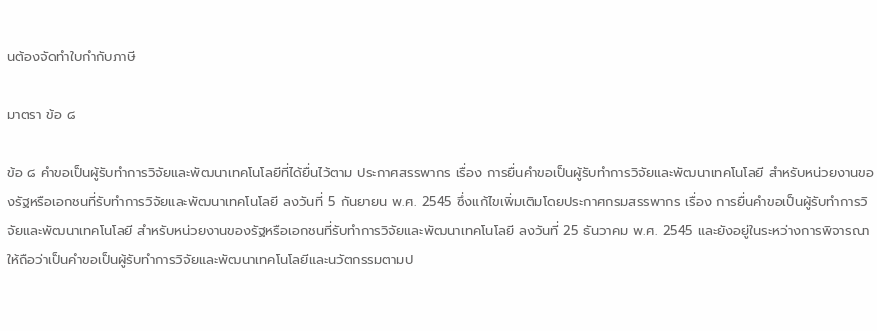นต้องจัดทําใบกํากับภาษี

มาตรา ข้อ ๘

ข้อ ๘ คําขอเป็นผู้รับทําการวิจัยและพัฒนาเทคโนโลยีที่ได้ยื่นไว้ตาม ประกาศสรรพากร เรื่อง การยื่นคําขอเป็นผู้รับทําการวิจัยและพัฒนาเทคโนโลยี สําหรับหน่วยงานของรัฐหรือเอกชนที่รับทําการวิจัยและพัฒนาเทคโนโลยี ลงวันที่ 5 กันยายน พ.ศ. 2545 ซึ่งแก้ไขเพิ่มเติมโดยประกาศกรมสรรพากร เรื่อง การยื่นคําขอเป็นผู้รับทําการวิจัยและพัฒนาเทคโนโลยี สําหรับหน่วยงานของรัฐหรือเอกชนที่รับทําการวิจัยและพัฒนาเทคโนโลยี ลงวันที่ 25 ธันวาคม พ.ศ. 2545 และยังอยู่ในระหว่างการพิจารณา ให้ถือว่าเป็นคําขอเป็นผู้รับทําการวิจัยและพัฒนาเทคโนโลยีและนวัตกรรมตามป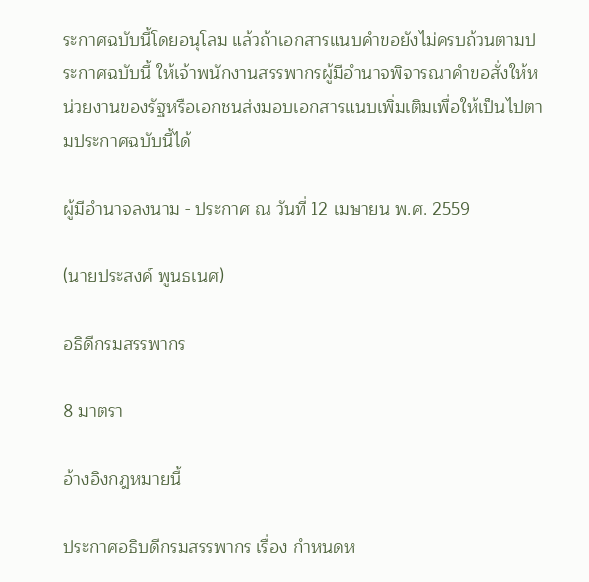ระกาศฉบับนี้โดยอนุโลม แล้วถ้าเอกสารแนบคําขอยังไม่ครบถ้วนตามประกาศฉบับนี้ ให้เจ้าพนักงานสรรพากรผู้มีอํานาจพิจารณาคําขอสั่งให้หน่วยงานของรัฐหรือเอกชนส่งมอบเอกสารแนบเพิ่มเติมเพื่อให้เป็นไปตามประกาศฉบับนี้ได้

ผู้มีอํานาจลงนาม - ประกาศ ณ วันที่ 12 เมษายน พ.ศ. 2559

(นายประสงค์ พูนธเนศ)

อธิดีกรมสรรพากร

8 มาตรา

อ้างอิงกฎหมายนี้

ประกาศอธิบดีกรมสรรพากร เรื่อง กำหนดห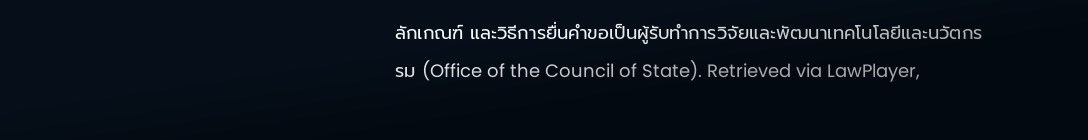ลักเกณฑ์ และวิธีการยื่นคำขอเป็นผู้รับทำการวิจัยและพัฒนาเทคโนโลยีและนวัตกรรม (Office of the Council of State). Retrieved via LawPlayer,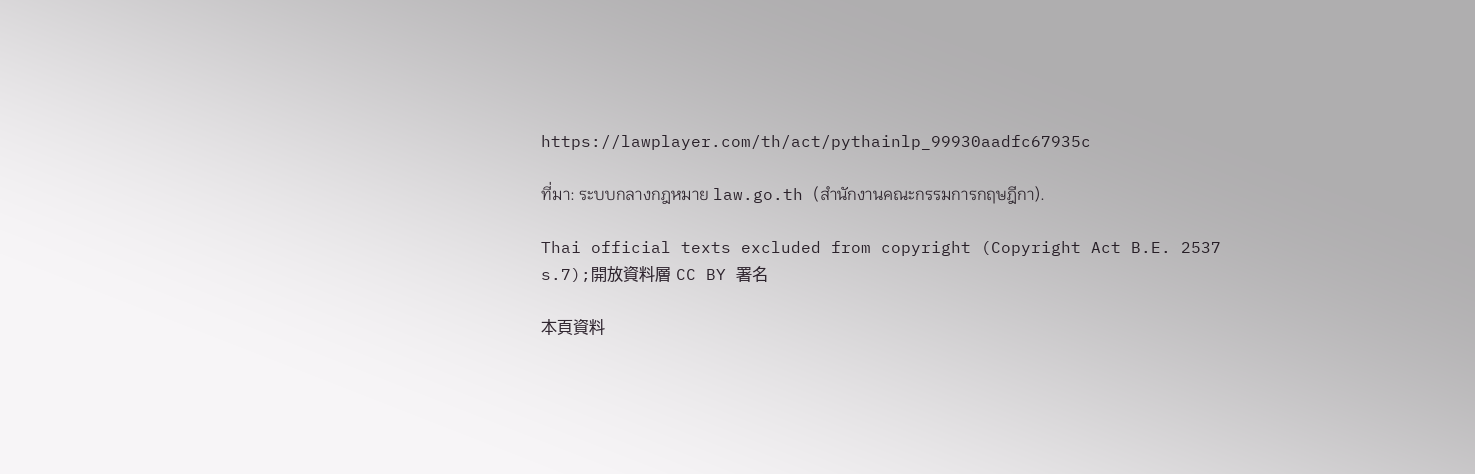https://lawplayer.com/th/act/pythainlp_99930aadfc67935c

ที่มา: ระบบกลางกฎหมาย law.go.th (สำนักงานคณะกรรมการกฤษฎีกา).

Thai official texts excluded from copyright (Copyright Act B.E. 2537 s.7);開放資料層 CC BY 署名

本頁資料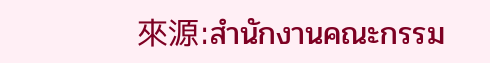來源:สำนักงานคณะกรรม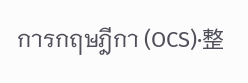การกฤษฎีกา (OCS)·整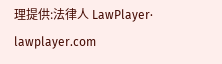理提供:法律人 LawPlayer· lawplayer.com